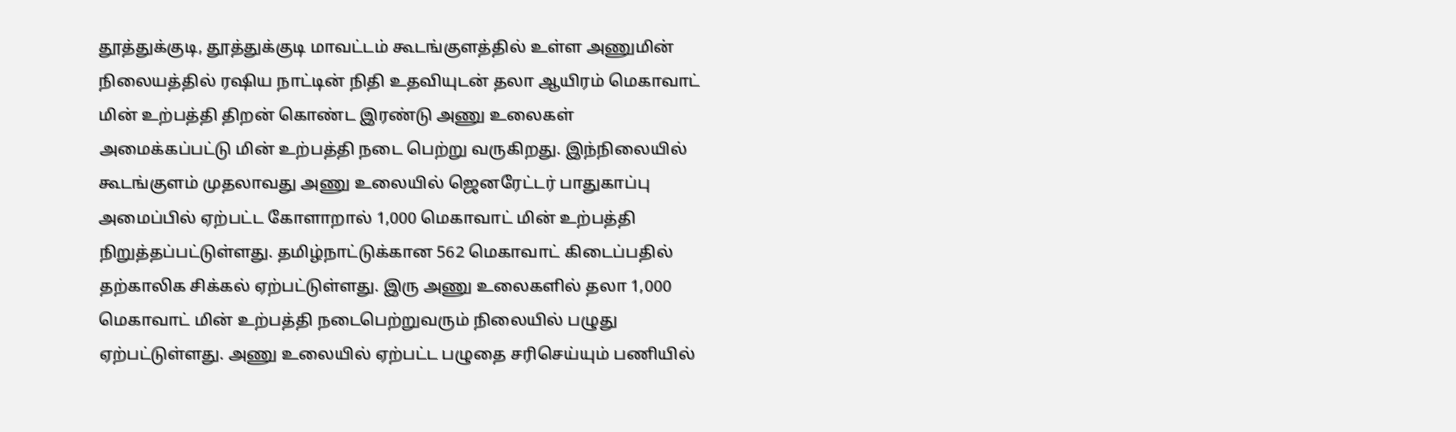தூத்துக்குடி, தூத்துக்குடி மாவட்டம் கூடங்குளத்தில் உள்ள அணுமின் நிலையத்தில் ரஷிய நாட்டின் நிதி உதவியுடன் தலா ஆயிரம் மெகாவாட் மின் உற்பத்தி திறன் கொண்ட இரண்டு அணு உலைகள் அமைக்கப்பட்டு மின் உற்பத்தி நடை பெற்று வருகிறது. இந்நிலையில் கூடங்குளம் முதலாவது அணு உலையில் ஜெனரேட்டர் பாதுகாப்பு அமைப்பில் ஏற்பட்ட கோளாறால் 1,000 மெகாவாட் மின் உற்பத்தி நிறுத்தப்பட்டுள்ளது. தமிழ்நாட்டுக்கான 562 மெகாவாட் கிடைப்பதில் தற்காலிக சிக்கல் ஏற்பட்டுள்ளது. இரு அணு உலைகளில் தலா 1,000 மெகாவாட் மின் உற்பத்தி நடைபெற்றுவரும் நிலையில் பழுது ஏற்பட்டுள்ளது. அணு உலையில் ஏற்பட்ட பழுதை சரிசெய்யும் பணியில்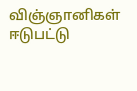விஞ்ஞானிகள் ஈடுபட்டு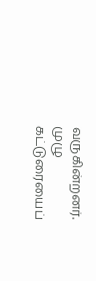வருகின்றனர். முழு கட்டுரையைப்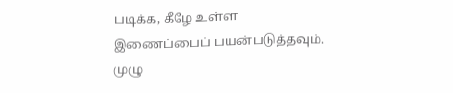படிக்க, கீழே உள்ள இணைப்பைப் பயன்படுத்தவும்.
முழு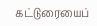கட்டுரையைப்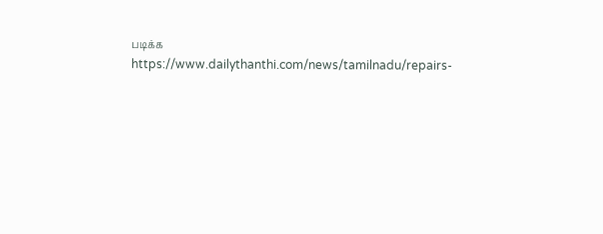படிக்க
https://www.dailythanthi.com/news/tamilnadu/repairs-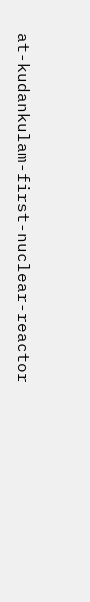at-kudankulam-first-nuclear-reactor